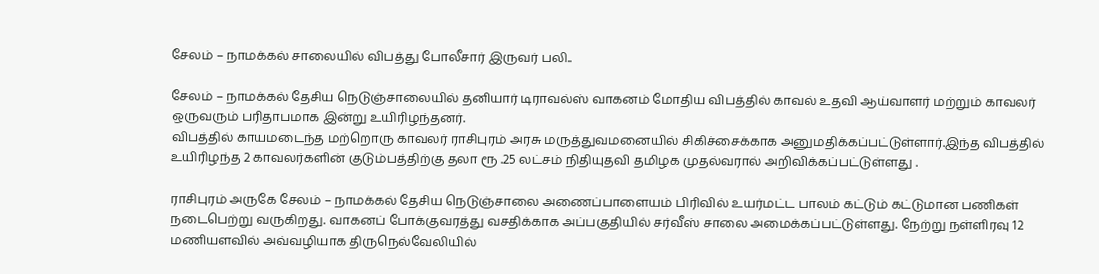சேலம் – நாமக்கல் சாலையில் விபத்து போலீசார் இருவர் பலி..

சேலம் – நாமக்கல் தேசிய நெடுஞ்சாலையில் தனியார் டிராவல்ஸ் வாகனம் மோதிய விபத்தில் காவல் உதவி ஆய்வாளர் மற்றும் காவலர் ஒருவரும் பரிதாபமாக இன்று உயிரிழந்தனர்.
விபத்தில் காயமடைந்த மற்றொரு காவலர் ராசிபுரம் அரசு மருத்துவமனையில் சிகிச்சைக்காக அனுமதிக்கப்பட்டுள்ளார்.இந்த விபத்தில் உயிரிழந்த 2 காவலர்களின் குடும்பத்திற்கு தலா ரூ .25 லட்சம் நிதியுதவி தமிழக முதல்வரால் அறிவிக்கப்பட்டுள்ளது .

ராசிபுரம் அருகே சேலம் – நாமக்கல் தேசிய நெடுஞ்சாலை அணைப்பாளையம் பிரிவில் உயர்மட்ட பாலம் கட்டும் கட்டுமான பணிகள் நடைபெற்று வருகிறது. வாகனப் போக்குவரத்து வசதிக்காக அப்பகுதியில் சர்வீஸ் சாலை அமைக்கப்பட்டுள்ளது. நேற்று நள்ளிரவு 12 மணியளவில் அவ்வழியாக திருநெல்வேலியில்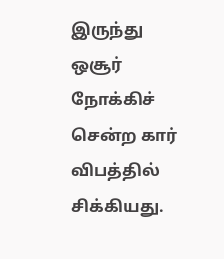இருந்து ஒசூர் நோக்கிச் சென்ற கார் விபத்தில் சிக்கியது.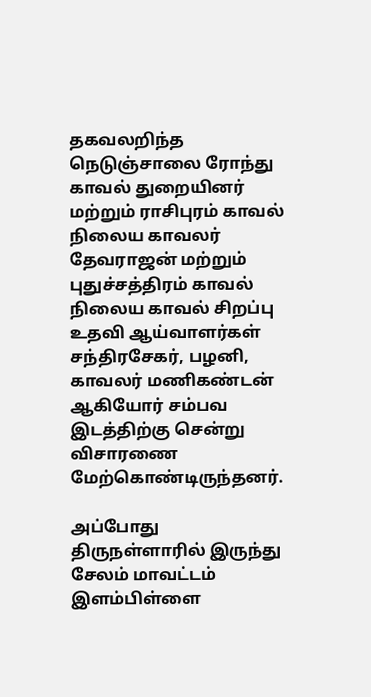தகவலறிந்த நெடுஞ்சாலை ரோந்து காவல் துறையினர் மற்றும் ராசிபுரம் காவல் நிலைய காவலர் தேவராஜன் மற்றும் புதுச்சத்திரம் காவல் நிலைய காவல் சிறப்பு உதவி ஆய்வாளர்கள் சந்திரசேகர், பழனி, காவலர் மணிகண்டன் ஆகியோர் சம்பவ இடத்திற்கு சென்று விசாரணை மேற்கொண்டிருந்தனர்.

அப்போது திருநள்ளாரில் இருந்து சேலம் மாவட்டம் இளம்பிள்ளை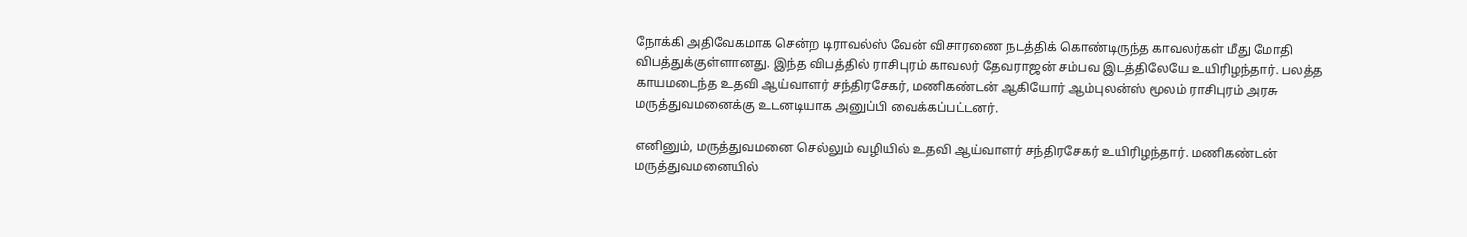நோக்கி அதிவேகமாக சென்ற டிராவல்ஸ் வேன் விசாரணை நடத்திக் கொண்டிருந்த காவலர்கள் மீது மோதி விபத்துக்குள்ளானது. இந்த விபத்தில் ராசிபுரம் காவலர் தேவராஜன் சம்பவ இடத்திலேயே உயிரிழந்தார். பலத்த காயமடைந்த உதவி ஆய்வாளர் சந்திரசேகர், மணிகண்டன் ஆகியோர் ஆம்புலன்ஸ் மூலம் ராசிபுரம் அரசு மருத்துவமனைக்கு உடனடியாக அனுப்பி வைக்கப்பட்டனர்.

எனினும், மருத்துவமனை செல்லும் வழியில் உதவி ஆய்வாளர் சந்திரசேகர் உயிரிழந்தார். மணிகண்டன் மருத்துவமனையில்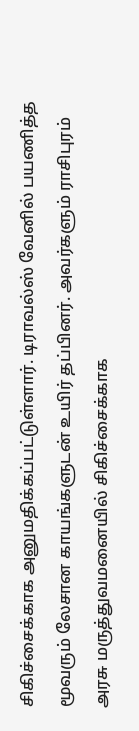சிகிச்சைக்காக அனுமதிக்கப்பட்டுள்ளார். டிராவல்ஸ் வேனில் பயணித்த மூவரும் லேசான காயங்களுடன் உயிர் தப்பினர். அவர்களும் ராசிபுரம் அரசு மருத்துவமனையில் சிகிச்சைக்காக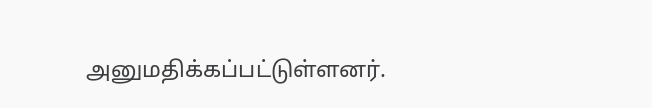அனுமதிக்கப்பட்டுள்ளனர்.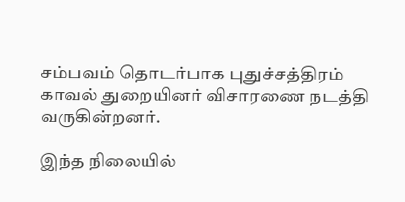சம்பவம் தொடர்பாக புதுச்சத்திரம் காவல் துறையினர் விசாரணை நடத்தி வருகின்றனர்.

இந்த நிலையில்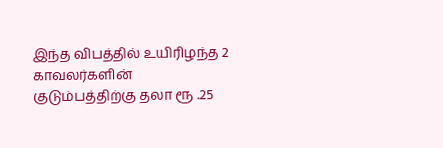இந்த விபத்தில் உயிரிழந்த 2 காவலர்களின் குடும்பத்திற்கு தலா ரூ .25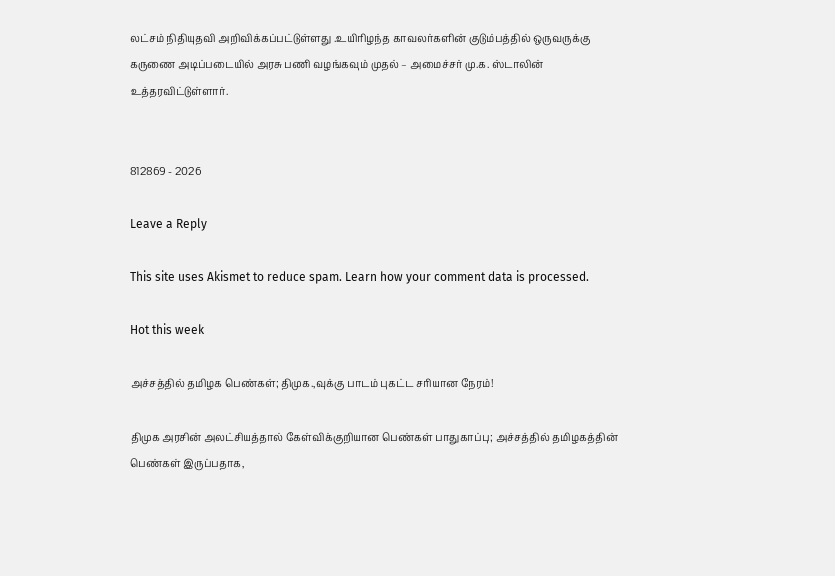லட்சம் நிதியுதவி அறிவிக்கப்பட்டுள்ளது .உயிரிழந்த காவலர்களின் குடும்பத்தில் ஒருவருக்கு கருணை அடிப்படையில் அரசு பணி வழங்கவும் முதல் – அமைச்சர் மு.க. ஸ்டாலின் உத்தரவிட்டுள்ளார்.


812869 - 2026

Leave a Reply

This site uses Akismet to reduce spam. Learn how your comment data is processed.

Hot this week

அச்சத்தில் தமிழக பெண்கள்; திமுக.,வுக்கு பாடம் புகட்ட சரியான நேரம்!

திமுக அரசின் அலட்சியத்தால் கேள்விக்குறியான பெண்கள் பாதுகாப்பு; அச்சத்தில் தமிழகத்தின் பெண்கள் இருப்பதாக,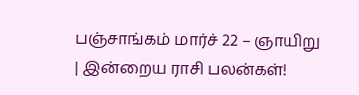பஞ்சாங்கம் மார்ச் 22 – ஞாயிறு | இன்றைய ராசி பலன்கள்!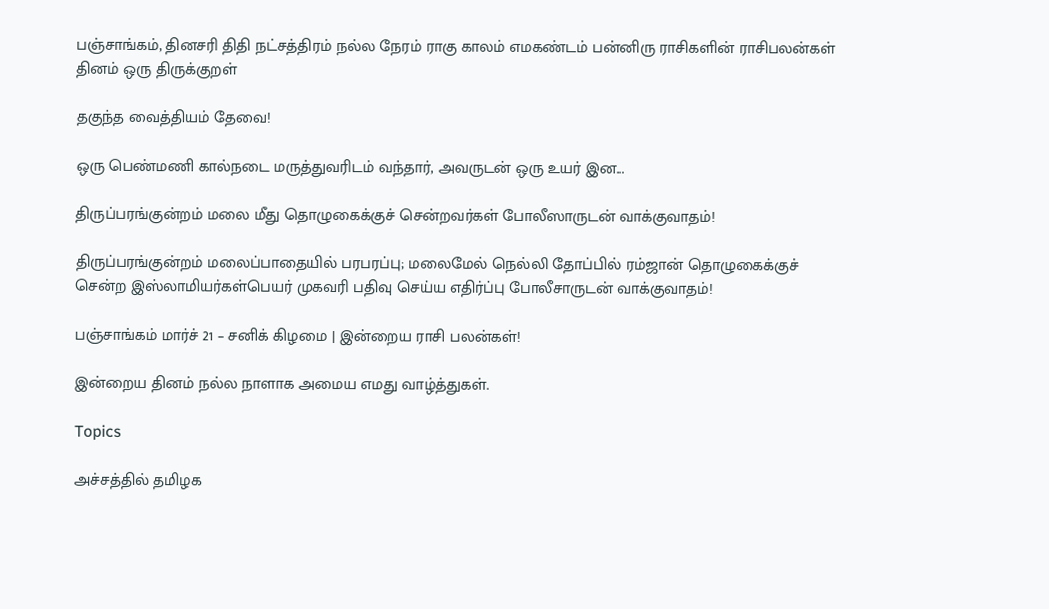பஞ்சாங்கம், தினசரி திதி நட்சத்திரம் நல்ல நேரம் ராகு காலம் எமகண்டம் பன்னிரு ராசிகளின் ராசிபலன்கள் தினம் ஒரு திருக்குறள்

தகுந்த வைத்தியம் தேவை!

ஒரு பெண்மணி கால்நடை மருத்துவரிடம் வந்தார், அவருடன் ஒரு உயர் இன...

திருப்பரங்குன்றம் மலை மீது தொழுகைக்குச் சென்றவர்கள் போலீஸாருடன் வாக்குவாதம்!

திருப்பரங்குன்றம் மலைப்பாதையில் பரபரப்பு; மலைமேல் நெல்லி தோப்பில் ரம்ஜான் தொழுகைக்குச் சென்ற இஸ்லாமியர்கள்பெயர் முகவரி பதிவு செய்ய எதிர்ப்பு போலீசாருடன் வாக்குவாதம்!

பஞ்சாங்கம் மார்ச் 21 – சனிக் கிழமை | இன்றைய ராசி பலன்கள்!

இன்றைய தினம் நல்ல நாளாக அமைய எமது வாழ்த்துகள்.

Topics

அச்சத்தில் தமிழக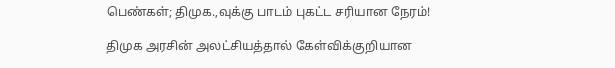பெண்கள்; திமுக.,வுக்கு பாடம் புகட்ட சரியான நேரம்!

திமுக அரசின் அலட்சியத்தால் கேள்விக்குறியான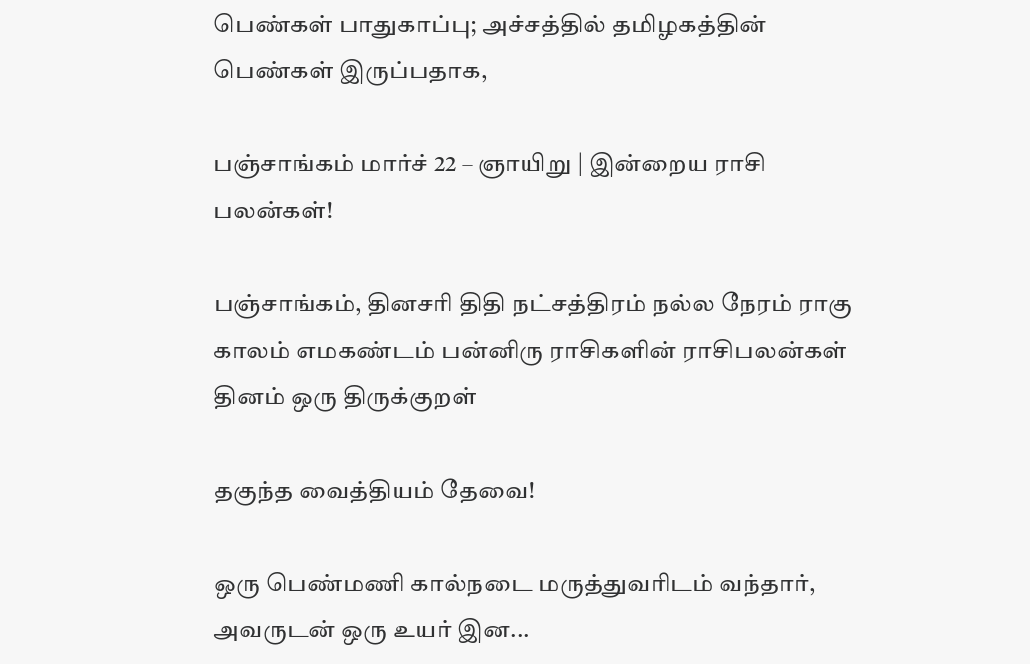பெண்கள் பாதுகாப்பு; அச்சத்தில் தமிழகத்தின் பெண்கள் இருப்பதாக,

பஞ்சாங்கம் மார்ச் 22 – ஞாயிறு | இன்றைய ராசி பலன்கள்!

பஞ்சாங்கம், தினசரி திதி நட்சத்திரம் நல்ல நேரம் ராகு காலம் எமகண்டம் பன்னிரு ராசிகளின் ராசிபலன்கள் தினம் ஒரு திருக்குறள்

தகுந்த வைத்தியம் தேவை!

ஒரு பெண்மணி கால்நடை மருத்துவரிடம் வந்தார், அவருடன் ஒரு உயர் இன...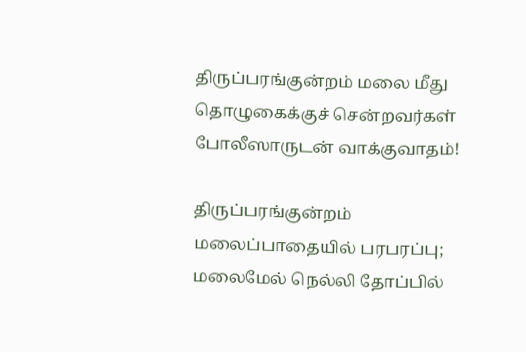திருப்பரங்குன்றம் மலை மீது தொழுகைக்குச் சென்றவர்கள் போலீஸாருடன் வாக்குவாதம்!

திருப்பரங்குன்றம் மலைப்பாதையில் பரபரப்பு; மலைமேல் நெல்லி தோப்பில்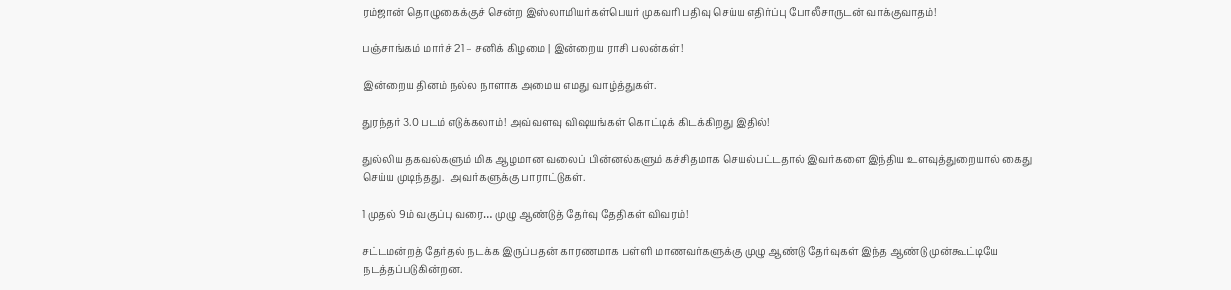ரம்ஜான் தொழுகைக்குச் சென்ற இஸ்லாமியர்கள்பெயர் முகவரி பதிவு செய்ய எதிர்ப்பு போலீசாருடன் வாக்குவாதம்!

பஞ்சாங்கம் மார்ச் 21 – சனிக் கிழமை | இன்றைய ராசி பலன்கள்!

இன்றைய தினம் நல்ல நாளாக அமைய எமது வாழ்த்துகள்.

துரந்தர் 3.0 படம் எடுக்கலாம்! அவ்வளவு விஷயங்கள் கொட்டிக் கிடக்கிறது இதில்!

துல்லிய தகவல்களும் மிக ஆழமான வலைப் பின்னல்களும் கச்சிதமாக செயல்பட்டதால் இவர்களை இந்திய உளவுத்துறையால் கைது செய்ய முடிந்தது.  அவர்களுக்கு பாராட்டுகள்.

1 முதல் 9ம் வகுப்பு வரை… முழு ஆண்டுத் தேர்வு தேதிகள் விவரம்!

சட்டமன்றத் தேர்தல் நடக்க இருப்பதன் காரணமாக பள்ளி மாணவர்களுக்கு முழு ஆண்டு தேர்வுகள் இந்த ஆண்டு முன்கூட்டியே நடத்தப்படுகின்றன.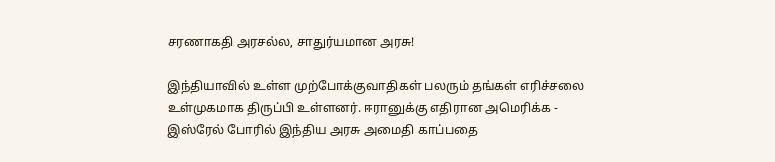சரணாகதி அரசல்ல, சாதுர்யமான அரசு!

இந்தியாவில் உள்ள முற்போக்குவாதிகள் பலரும் தங்கள் எரிச்சலை உள்முகமாக திருப்பி உள்ளனர். ஈரானுக்கு எதிரான அமெரிக்க - இஸ்ரேல் போரில் இந்திய அரசு அமைதி காப்பதை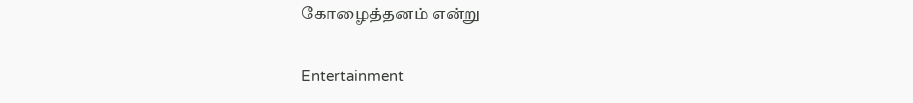கோழைத்தனம் என்று

Entertainment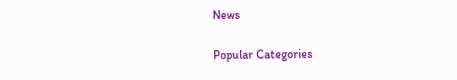News

Popular Categories